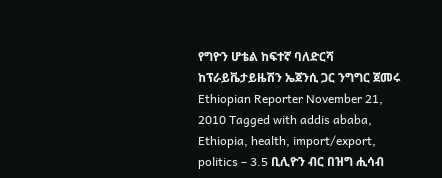የግዮን ሆቴል ከፍተኛ ባለድርሻ ከፕራይቬታይዜሽን ኤጀንሲ ጋር ንግግር ጀመሩ Ethiopian Reporter November 21, 2010 Tagged with addis ababa, Ethiopia, health, import/export, politics – 3.5 ቢሊዮን ብር በዝግ ሒሳብ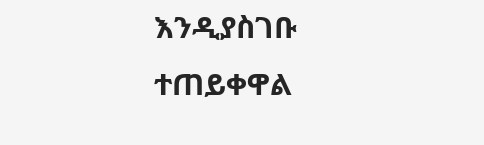እንዲያስገቡ ተጠይቀዋል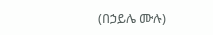(በኃይሌ ሙሉ)